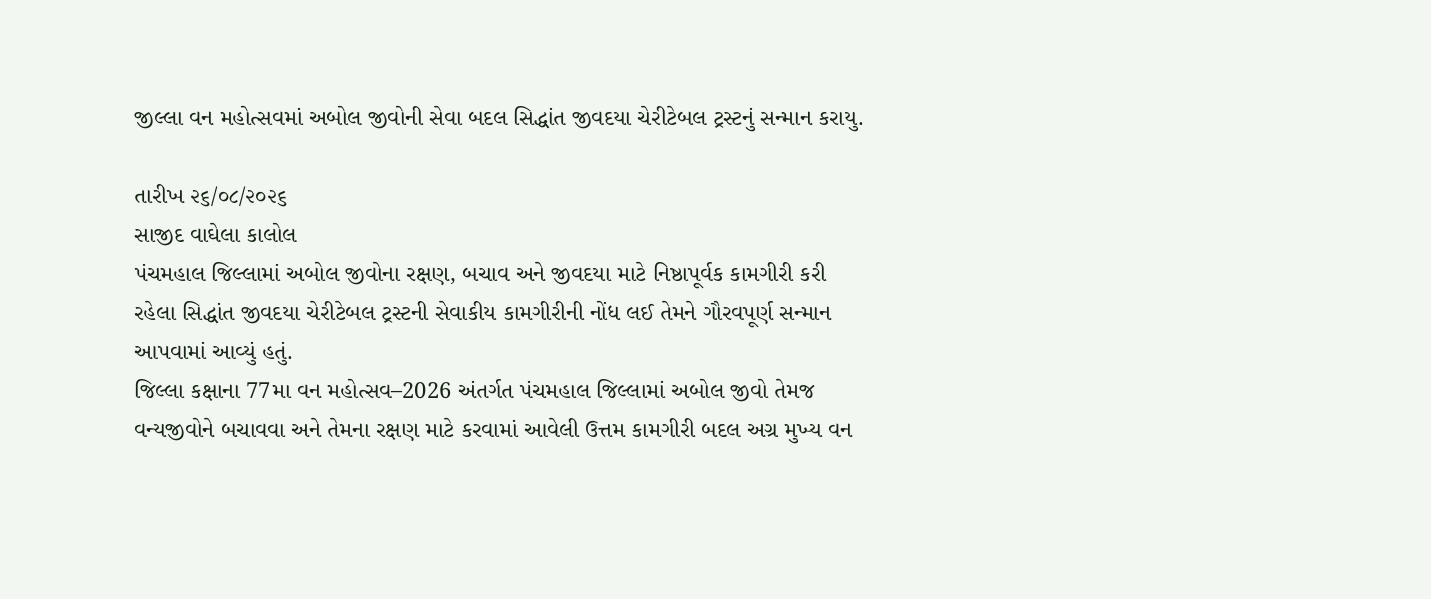જીલ્લા વન મહોત્સવમાં અબોલ જીવોની સેવા બદલ સિદ્ધાંત જીવદયા ચેરીટેબલ ટ્રસ્ટનું સન્માન કરાયુ.

તારીખ ૨૬/૦૮/૨૦૨૬
સાજીદ વાઘેલા કાલોલ
પંચમહાલ જિલ્લામાં અબોલ જીવોના રક્ષણ, બચાવ અને જીવદયા માટે નિષ્ઠાપૂર્વક કામગીરી કરી રહેલા સિદ્ધાંત જીવદયા ચેરીટેબલ ટ્રસ્ટની સેવાકીય કામગીરીની નોંધ લઈ તેમને ગૌરવપૂર્ણ સન્માન આપવામાં આવ્યું હતું.
જિલ્લા કક્ષાના 77મા વન મહોત્સવ–2026 અંતર્ગત પંચમહાલ જિલ્લામાં અબોલ જીવો તેમજ વન્યજીવોને બચાવવા અને તેમના રક્ષણ માટે કરવામાં આવેલી ઉત્તમ કામગીરી બદલ અગ્ર મુખ્ય વન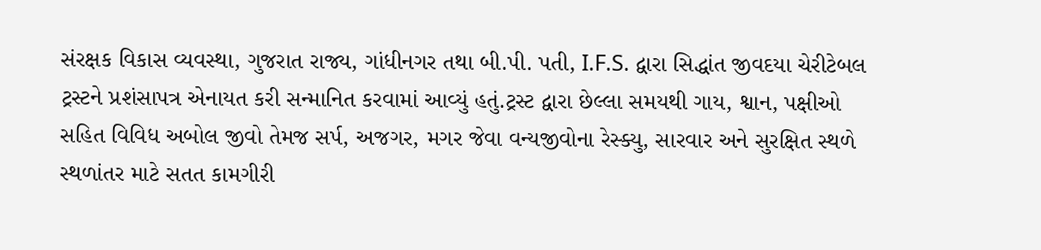સંરક્ષક વિકાસ વ્યવસ્થા, ગુજરાત રાજ્ય, ગાંધીનગર તથા બી.પી. પતી, I.F.S. દ્વારા સિદ્ધાંત જીવદયા ચેરીટેબલ ટ્રસ્ટને પ્રશંસાપત્ર એનાયત કરી સન્માનિત કરવામાં આવ્યું હતું.ટ્રસ્ટ દ્વારા છેલ્લા સમયથી ગાય, શ્વાન, પક્ષીઓ સહિત વિવિધ અબોલ જીવો તેમજ સર્પ, અજગર, મગર જેવા વન્યજીવોના રેસ્ક્યુ, સારવાર અને સુરક્ષિત સ્થળે સ્થળાંતર માટે સતત કામગીરી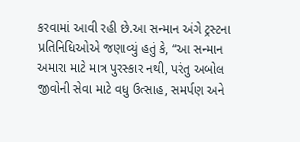કરવામાં આવી રહી છે.આ સન્માન અંગે ટ્રસ્ટના પ્રતિનિધિઓએ જણાવ્યું હતું કે, “આ સન્માન અમારા માટે માત્ર પુરસ્કાર નથી, પરંતુ અબોલ જીવોની સેવા માટે વધુ ઉત્સાહ, સમર્પણ અને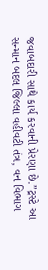જવાબદારી સાથે કાર્ય કરવાની પ્રેરણા છે.”ટ્રસ્ટે આ સન્માન બદલ જિલ્લા વહીવટી તંત્ર, વન વિભાગ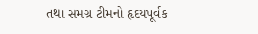તથા સમગ્ર ટીમનો હૃદયપૂર્વક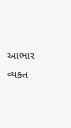આભાર વ્યક્ત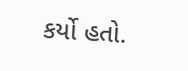કર્યો હતો.